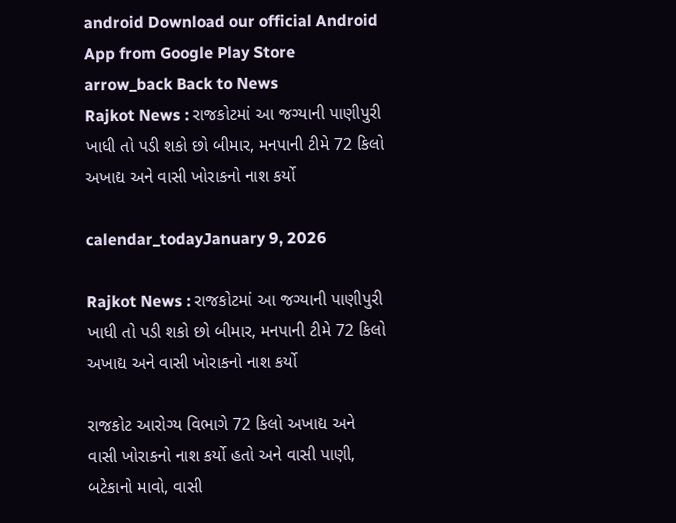android Download our official Android App from Google Play Store
arrow_back Back to News
Rajkot News : રાજકોટમાં આ જગ્યાની પાણીપુરી ખાધી તો પડી શકો છો બીમાર, મનપાની ટીમે 72 કિલો અખાદ્ય અને વાસી ખોરાકનો નાશ કર્યો

calendar_todayJanuary 9, 2026

Rajkot News : રાજકોટમાં આ જગ્યાની પાણીપુરી ખાધી તો પડી શકો છો બીમાર, મનપાની ટીમે 72 કિલો અખાદ્ય અને વાસી ખોરાકનો નાશ કર્યો

રાજકોટ આરોગ્ય વિભાગે 72 કિલો અખાદ્ય અને વાસી ખોરાકનો નાશ કર્યો હતો અને વાસી પાણી, બટેકાનો માવો, વાસી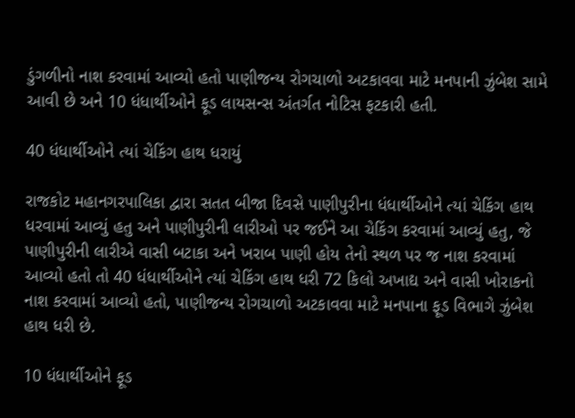ડુંગળીનો નાશ કરવામાં આવ્યો હતો પાણીજન્ય રોગચાળો અટકાવવા માટે મનપાની ઝુંબેશ સામે આવી છે અને 10 ધંધાર્થીઓને ફૂડ લાયસન્સ અંતર્ગત નોટિસ ફટકારી હતી.

40 ધંધાર્થીઓને ત્યાં ચેકિંગ હાથ ધરાયું

રાજકોટ મહાનગરપાલિકા દ્વારા સતત બીજા દિવસે પાણીપુરીના ધંધાર્થીઓને ત્યાં ચેકિંગ હાથ ધરવામાં આવ્યું હતુ અને પાણીપુરીની લારીઓ પર જઈને આ ચેકિંગ કરવામાં આવ્યું હતુ, જે પાણીપુરીની લારીએ વાસી બટાકા અને ખરાબ પાણી હોય તેનો સ્થળ પર જ નાશ કરવામાં આવ્યો હતો તો 40 ધંધાર્થીઓને ત્યાં ચેકિંગ હાથ ધરી 72 કિલો અખાદ્ય અને વાસી ખોરાકનો નાશ કરવામાં આવ્યો હતો, પાણીજન્ય રોગચાળો અટકાવવા માટે મનપાના ફૂડ વિભાગે ઝુંબેશ હાથ ધરી છે.

10 ધંધાર્થીઓને ફૂડ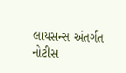લાયસન્સ અંતર્ગત નોટીસ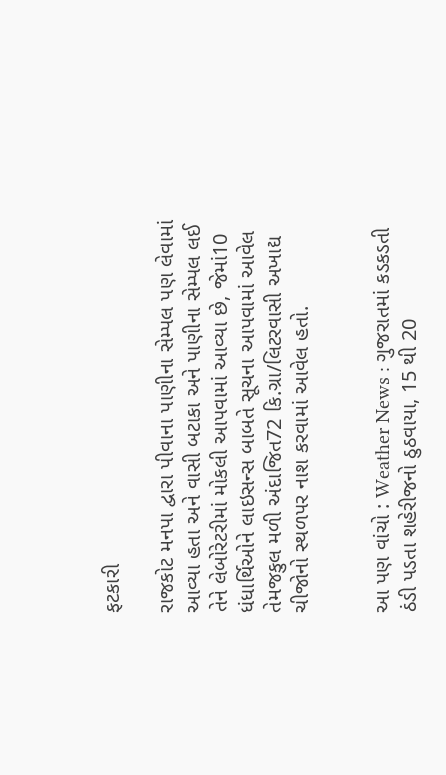ફટકારી

રાજકોટ મનપા દ્વારા પીવાના પાણીના સેમ્પલ પણ લેવામાં આવ્યા હતા અને વાસી બટાકા અને પાણીના સેમ્પલ લઈ તેને લેબોરેટરીમાં મોકલી આપવામાં આવ્યા છે, જેમાં10 ધંધાર્થિઓને લાઇસન્સ બાબતે સૂચના આપવામાં આવેલ તેમજકુલ મળી અંદાજિત72 કિ.ગ્રા/લિટરવાસી અખાદ્ય ચીજોનો સ્થળપર નાશ કરવામાં આવેલ હતો.


આ પણ વાંચો : Weather News : ગુજરાતમાં કડકડતી ઠંડી પડતા શહેરીજનો ઠુઠવાયા, 15 થી 20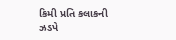કિમી પ્રતિ કલાકની ઝડપે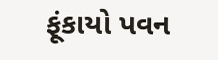ફૂંકાયો પવન